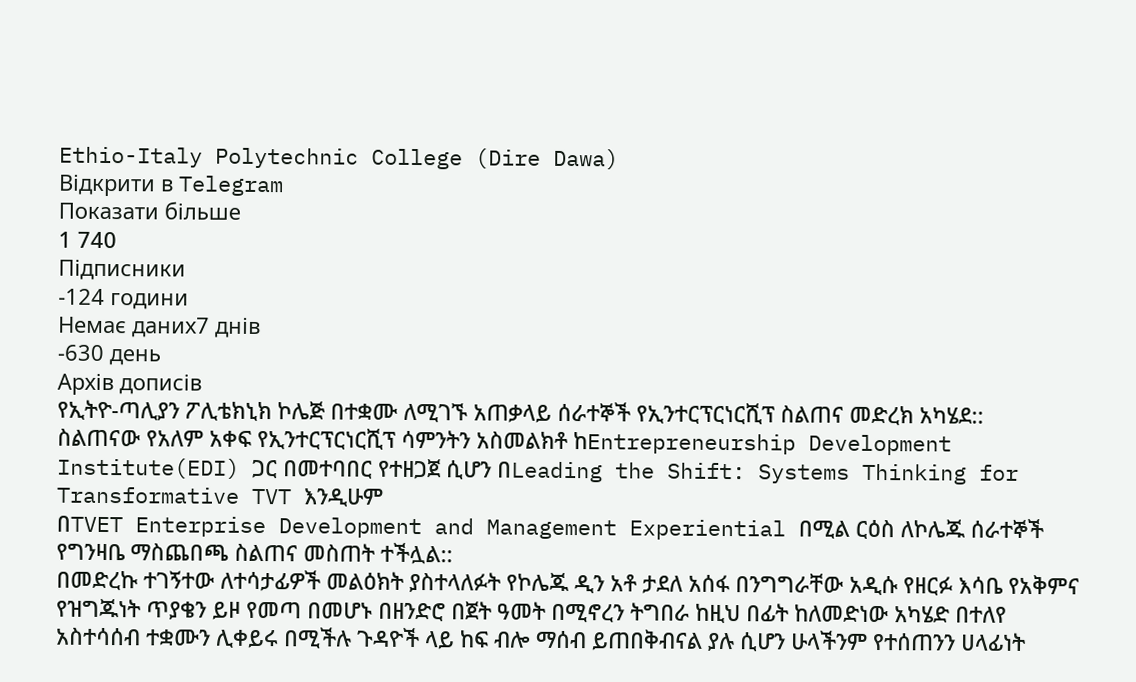Ethio-Italy Polytechnic College (Dire Dawa)
Відкрити в Telegram
Показати більше
1 740
Підписники
-124 години
Немає даних7 днів
-630 день
Архів дописів
የኢትዮ-ጣሊያን ፖሊቴክኒክ ኮሌጅ በተቋሙ ለሚገኙ አጠቃላይ ሰራተኞች የኢንተርፕርነርሺፕ ስልጠና መድረክ አካሄደ::
ስልጠናው የአለም አቀፍ የኢንተርፕርነርሺፕ ሳምንትን አስመልክቶ ከEntrepreneurship Development Institute(EDI) ጋር በመተባበር የተዘጋጀ ሲሆን በLeading the Shift: Systems Thinking for Transformative TVT እንዲሁም
በTVET Enterprise Development and Management Experiential በሚል ርዕስ ለኮሌጁ ሰራተኞች የግንዛቤ ማስጨበጫ ስልጠና መስጠት ተችሏል::
በመድረኩ ተገኝተው ለተሳታፊዎች መልዕክት ያስተላለፉት የኮሌጁ ዲን አቶ ታደለ አሰፋ በንግግራቸው አዲሱ የዘርፉ እሳቤ የአቅምና የዝግጁነት ጥያቄን ይዞ የመጣ በመሆኑ በዘንድሮ በጀት ዓመት በሚኖረን ትግበራ ከዚህ በፊት ከለመድነው አካሄድ በተለየ አስተሳሰብ ተቋሙን ሊቀይሩ በሚችሉ ጉዳዮች ላይ ከፍ ብሎ ማሰብ ይጠበቅብናል ያሉ ሲሆን ሁላችንም የተሰጠንን ሀላፊነት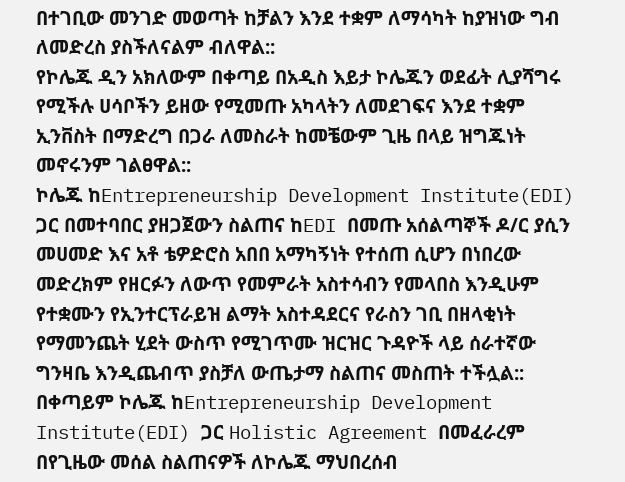በተገቢው መንገድ መወጣት ከቻልን እንደ ተቋም ለማሳካት ከያዝነው ግብ ለመድረስ ያስችለናልም ብለዋል::
የኮሌጁ ዲን አክለውም በቀጣይ በአዲስ እይታ ኮሌጁን ወደፊት ሊያሻግሩ የሚችሉ ሀሳቦችን ይዘው የሚመጡ አካላትን ለመደገፍና እንደ ተቋም ኢንቨስት በማድረግ በጋራ ለመስራት ከመቼውም ጊዜ በላይ ዝግጁነት መኖሩንም ገልፀዋል::
ኮሌጁ ከEntrepreneurship Development Institute(EDI) ጋር በመተባበር ያዘጋጀውን ስልጠና ከEDI በመጡ አሰልጣኞች ዶ/ር ያሲን መሀመድ እና አቶ ቴዎድሮስ አበበ አማካኝነት የተሰጠ ሲሆን በነበረው መድረክም የዘርፉን ለውጥ የመምራት አስተሳብን የመላበስ እንዲሁም የተቋሙን የኢንተርፕራይዝ ልማት አስተዳደርና የራስን ገቢ በዘላቂነት የማመንጨት ሂደት ውስጥ የሚገጥሙ ዝርዝር ጉዳዮች ላይ ሰራተኛው ግንዛቤ እንዲጨብጥ ያስቻለ ውጤታማ ስልጠና መስጠት ተችሏል::
በቀጣይም ኮሌጁ ከEntrepreneurship Development Institute(EDI) ጋር Holistic Agreement በመፈራረም በየጊዜው መሰል ስልጠናዎች ለኮሌጁ ማህበረሰብ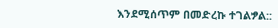እንደሚሰጥም በመድረኩ ተገልፇል::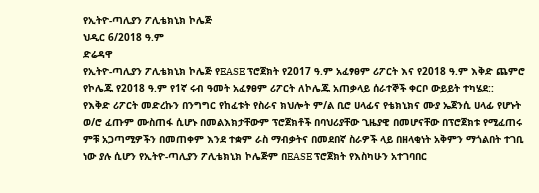የኢትዮ-ጣሊያን ፖሊቴክኒክ ኮሌጅ
ህዲር 6/2018 ዓ.ም
ድሬዳዋ
የኢትዮ-ጣሊያን ፖሊቴክኒክ ኮሌጅ የEASE ፕሮጀክት የ2017 ዓ.ም አፈፃፀም ሪፖርት እና የ2018 ዓ.ም እቅድ ጨምሮ የኮሌጁ የ2018 ዓ.ም የ1ኛ ሩብ ዓመት አፈፃፀም ሪፖርት ለኮሌጁ አጠቃላይ ሰራተኞች ቀርቦ ውይይት ተካሄደ::
የእቅድ ሪፖርት መድረኩን በንግግር የከፈቱት የስራና ክህሎት ም/ል ቢሮ ሀላፊና የቴክኒክና ሙያ ኤጀንሲ ሀላፊ የሆኑት ወ/ሮ ፈጡም ሙስጠፋ ሲሆኑ በመልእክታቸውም ፕሮጀክቶች በባህሪያቸው ጊዜያዊ በመሆናቸው በፕሮጀክቱ የሚፈጠሩ ምቹ አጋጣሚዎችን በመጠቀም እንደ ተቋም ራስ ማብቃትና በመደበኛ ስራዎች ላይ በዘላቂነት አቅምን ማጎልበት ተገቢ ነው ያሉ ሲሆን የኢትዮ-ጣሊያን ፖሊቴክኒክ ኮሌጅም በEASE ፕሮጀክት የእስካሁን አተገባበር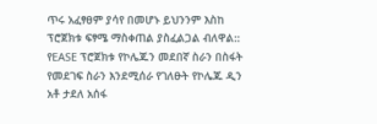ጥሩ አፈፃፀም ያሳየ በመሆኑ ይህንንም እስከ ፕሮጀክቱ ፍፃሜ ማስቀጠል ያስፈልጋል ብለዋል::
የEASE ፕሮጀክቱ የኮሌጁን መደበኛ ስራን በስፋት የመደገፍ ስራን እንደሚሰራ የገለፁት የኮሌጁ ዲን አቶ ታደለ አሰፋ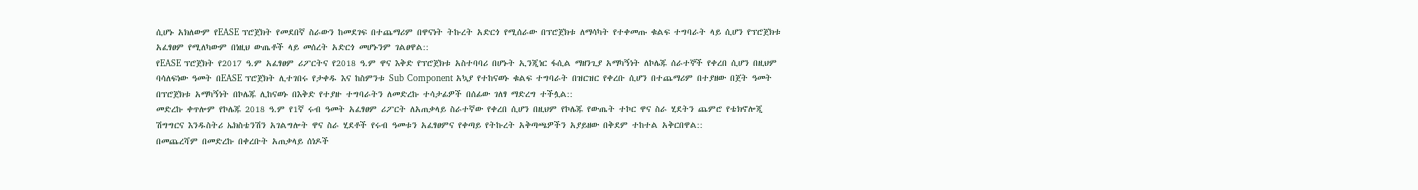ሲሆኑ አክለውም የEASE ፕሮጀክት የመደበኛ ስራውን ከመደገፍ በተጨማሪም በዋናነት ትኩረት አድርጎ የሚሰራው በፕሮጀክቱ ለማሳካት የተቀመጡ ቁልፍ ተግባራት ላይ ሲሆን የፕሮጀክቱ አፈፃፀም የሚለካውም በነዚህ ውጤቶች ላይ መሰረት አድርጎ መሆኑንም ገልፀዋል::
የEASE ፕሮጀክት የ2017 ዓ.ም አፈፃፀም ሪፖርትና የ2018 ዓ.ም ዋና እቅድ የፕሮጀክቱ አስተባባሪ በሆኑት ኢንጂነር ፋሲል ማዘንጊያ አማካኝነት ለኮሌጁ ሰራተኞች የቀረበ ሲሆን በዚህም ባሳለፍነው ዓመት በEASE ፕሮጀክት ሊተገበሩ የታቀዱ እና ከስምንቱ Sub Component አኳያ የተከናወኑ ቁልፍ ተግባራት በዝርዝር የቀረቡ ሲሆን በተጨማሪም በተያዘው በጀት ዓመት በፕሮጀክቱ አማካኝነት በኮሌጁ ሊከናወኑ በእቅድ የተያዙ ተግባራትን ለመድረኩ ተሳታፊዎች በሰፊው ገለፃ ማድረግ ተችሏል::
መድረኩ ቀጥሎም የኮሌጁ 2018 ዓ.ም የ1ኛ ሩብ ዓመት አፈፃፀም ሪፖርት ለአጠቃላይ ስራተኛው የቀረበ ሲሆን በዚህም የኮሌጁ የውጤት ተኮር ዋና ስራ ሂደትን ጨምሮ የቴክኖሎጂ ሽግግርና እንዱስትሪ ኤክስቴንሽን አገልግሎት ዋና ስራ ሂደቶች የሩብ ዓመቱን አፈፃፀምና የቀጣይ የትኩረት አቅጣጫዎችን አያይዘው በቅደም ተከተል አቅርበዋል::
በመጨረሻም በመድረኩ በቀረቡት አጠቃላይ ሰነዶች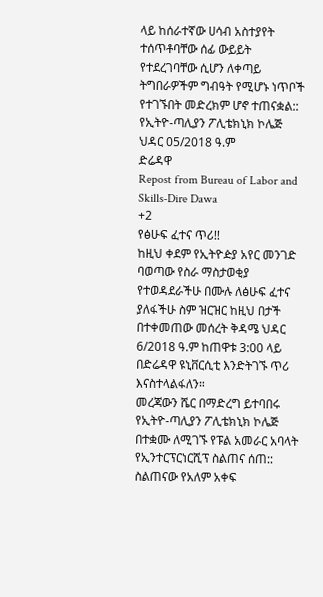ላይ ከሰራተኛው ሀሳብ አስተያየት ተሰጥቶባቸው ሰፊ ውይይት የተደረገባቸው ሲሆን ለቀጣይ ትግበራዎችም ግብዓት የሚሆኑ ነጥቦች የተገኙበት መድረክም ሆኖ ተጠናቋል::
የኢትዮ-ጣሊያን ፖሊቴክኒክ ኮሌጅ
ህዳር 05/2018 ዓ.ም
ድሬዳዋ
Repost from Bureau of Labor and Skills-Dire Dawa
+2
የፅሁፍ ፈተና ጥሪ!!
ከዚህ ቀደም የኢትዮዽያ አየር መንገድ ባወጣው የስራ ማስታወቂያ የተወዳደራችሁ በሙሉ ለፅሁፍ ፈተና ያለፋችሁ ስም ዝርዝር ከዚህ በታች በተቀመጠው መሰረት ቅዳሜ ህዳር 6/2018 ዓ.ም ከጠዋቱ 3:00 ላይ በድሬዳዋ ዩኒቨርሲቲ እንድትገኙ ጥሪ እናስተላልፋለን።
መረጃውን ሼር በማድረግ ይተባበሩ
የኢትዮ-ጣሊያን ፖሊቴክኒክ ኮሌጅ በተቋሙ ለሚገኙ የፑል አመራር አባላት የኢንተርፕርነርሺፕ ስልጠና ሰጠ::
ስልጠናው የአለም አቀፍ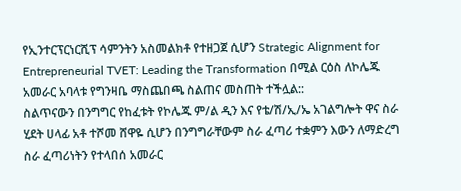የኢንተርፕርነርሺፕ ሳምንትን አስመልክቶ የተዘጋጀ ሲሆን Strategic Alignment for Entrepreneurial TVET: Leading the Transformation በሚል ርዕስ ለኮሌጁ አመራር አባላቱ የግንዛቤ ማስጨበጫ ስልጠና መስጠት ተችሏል::
ስልጥናውን በንግግር የከፈቱት የኮሌጁ ም/ል ዲን እና የቴ/ሽ/ኢ/ኤ አገልግሎት ዋና ስራ ሂደት ሀላፊ አቶ ተሾመ ሸዋዬ ሲሆን በንግግራቸውም ስራ ፈጣሪ ተቋምን እውን ለማድረግ ስራ ፈጣሪነትን የተላበሰ አመራር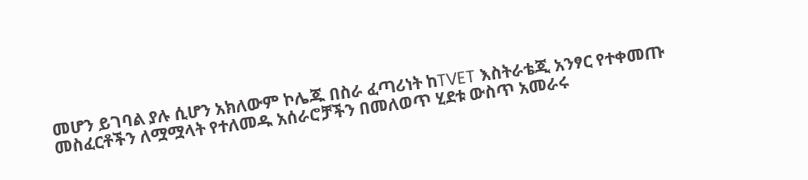መሆን ይገባል ያሉ ሲሆን አክለውም ኮሌጁ በስራ ፈጣሪነት ከTVET እስትራቴጂ አንፃር የተቀመጡ መስፈርቶችን ለሟሟላት የተለመዱ አሰራሮቻችን በመለወጥ ሂደቱ ውስጥ አመራሩ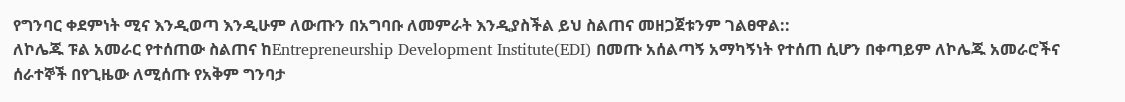የግንባር ቀደምነት ሚና እንዲወጣ እንዲሁም ለውጡን በአግባቡ ለመምራት እንዲያስችል ይህ ስልጠና መዘጋጀቱንም ገልፀዋል::
ለኮሌጁ ፑል አመራር የተሰጠው ስልጠና ከEntrepreneurship Development Institute(EDI) በመጡ አሰልጣኝ አማካኝነት የተሰጠ ሲሆን በቀጣይም ለኮሌጁ አመራሮችና ሰራተኞች በየጊዜው ለሚሰጡ የአቅም ግንባታ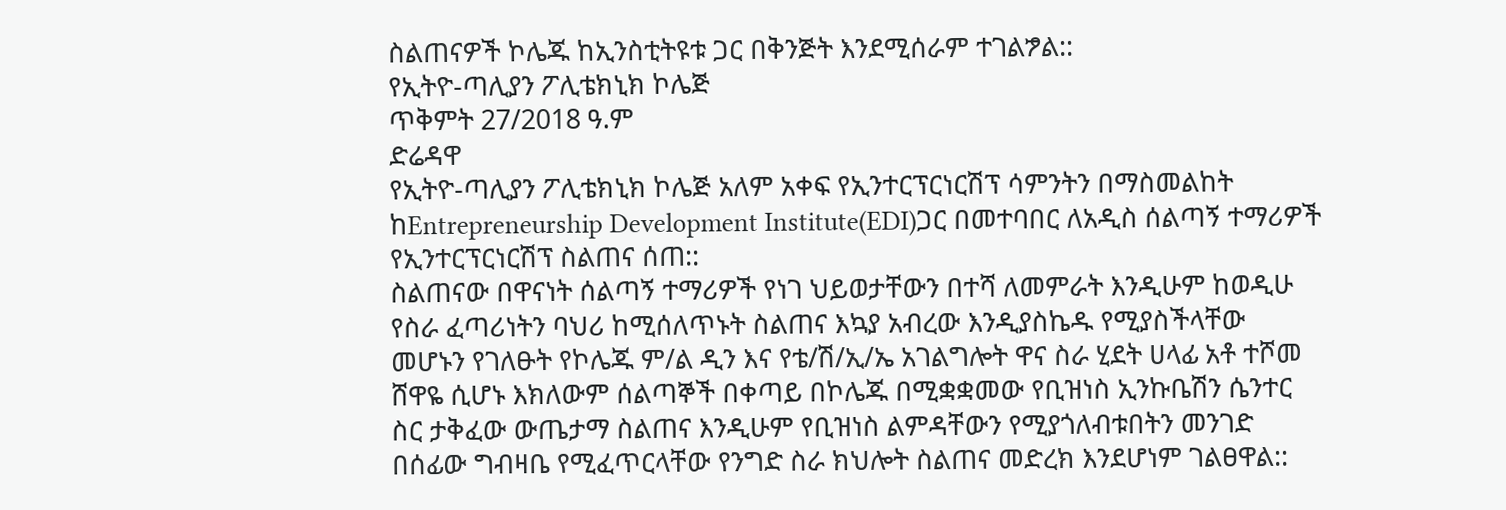ስልጠናዎች ኮሌጁ ከኢንስቲትዩቱ ጋር በቅንጅት እንደሚሰራም ተገልፇል::
የኢትዮ-ጣሊያን ፖሊቴክኒክ ኮሌጅ
ጥቅምት 27/2018 ዓ.ም
ድሬዳዋ
የኢትዮ-ጣሊያን ፖሊቴክኒክ ኮሌጅ አለም አቀፍ የኢንተርፕርነርሽፕ ሳምንትን በማስመልከት ከEntrepreneurship Development Institute(EDI)ጋር በመተባበር ለአዲስ ሰልጣኝ ተማሪዎች የኢንተርፕርነርሽፕ ስልጠና ሰጠ::
ስልጠናው በዋናነት ሰልጣኝ ተማሪዎች የነገ ህይወታቸውን በተሻ ለመምራት እንዲሁም ከወዲሁ የስራ ፈጣሪነትን ባህሪ ከሚሰለጥኑት ስልጠና እኳያ አብረው እንዲያስኬዱ የሚያስችላቸው መሆኑን የገለፁት የኮሌጁ ም/ል ዲን እና የቴ/ሽ/ኢ/ኤ አገልግሎት ዋና ስራ ሂደት ሀላፊ አቶ ተሾመ ሸዋዬ ሲሆኑ እክለውም ሰልጣኞች በቀጣይ በኮሌጁ በሚቋቋመው የቢዝነስ ኢንኩቤሽን ሴንተር ስር ታቅፈው ውጤታማ ስልጠና እንዲሁም የቢዝነስ ልምዳቸውን የሚያጎለብቱበትን መንገድ በሰፊው ግብዛቤ የሚፈጥርላቸው የንግድ ስራ ክህሎት ስልጠና መድረክ እንደሆነም ገልፀዋል::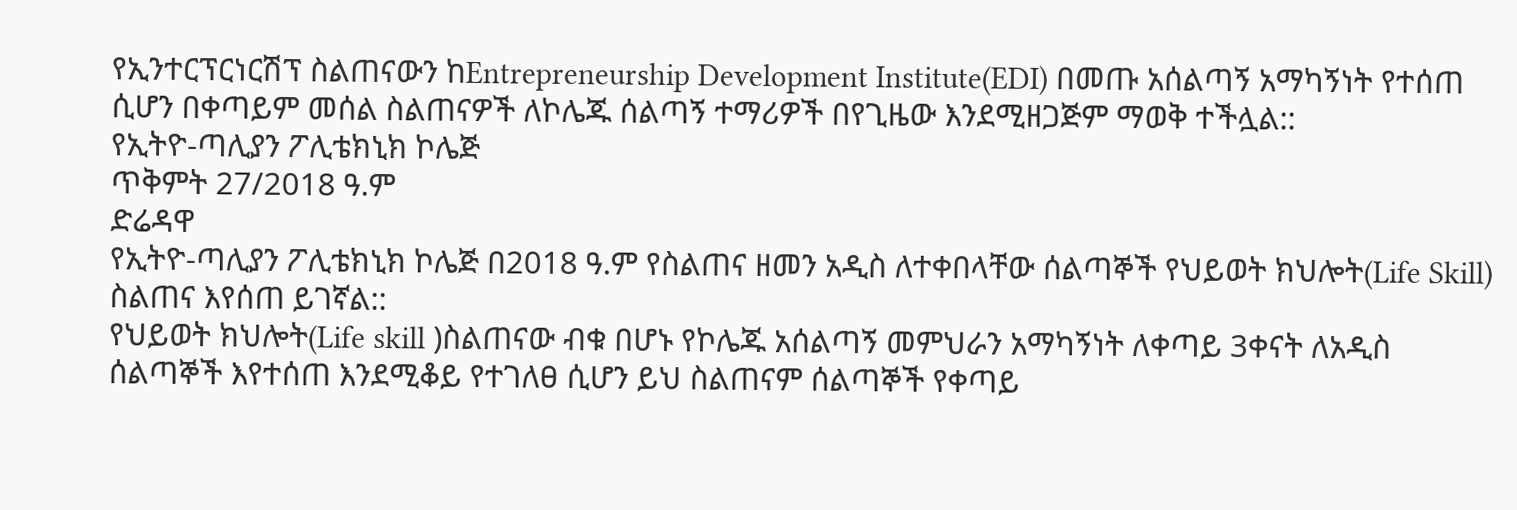የኢንተርፕርነርሽፕ ስልጠናውን ከEntrepreneurship Development Institute(EDI) በመጡ አሰልጣኝ አማካኝነት የተሰጠ ሲሆን በቀጣይም መሰል ስልጠናዎች ለኮሌጁ ሰልጣኝ ተማሪዎች በየጊዜው እንደሚዘጋጅም ማወቅ ተችሏል::
የኢትዮ-ጣሊያን ፖሊቴክኒክ ኮሌጅ
ጥቅምት 27/2018 ዓ.ም
ድሬዳዋ
የኢትዮ-ጣሊያን ፖሊቴክኒክ ኮሌጅ በ2018 ዓ.ም የስልጠና ዘመን አዲስ ለተቀበላቸው ሰልጣኞች የህይወት ክህሎት(Life Skill) ስልጠና እየሰጠ ይገኛል::
የህይወት ክህሎት(Life skill )ስልጠናው ብቁ በሆኑ የኮሌጁ አሰልጣኝ መምህራን አማካኝነት ለቀጣይ 3ቀናት ለአዲስ ሰልጣኞች እየተሰጠ እንደሚቆይ የተገለፀ ሲሆን ይህ ስልጠናም ሰልጣኞች የቀጣይ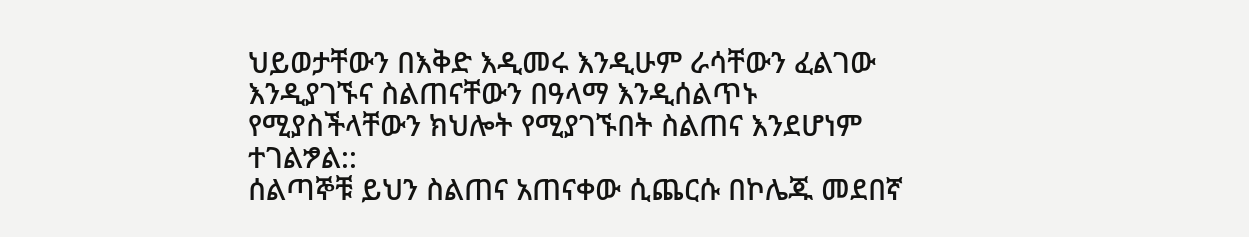ህይወታቸውን በእቅድ እዲመሩ እንዲሁም ራሳቸውን ፈልገው እንዲያገኙና ስልጠናቸውን በዓላማ እንዲሰልጥኑ የሚያስችላቸውን ክህሎት የሚያገኙበት ስልጠና እንደሆነም ተገልፇል::
ሰልጣኞቹ ይህን ስልጠና አጠናቀው ሲጨርሱ በኮሌጁ መደበኛ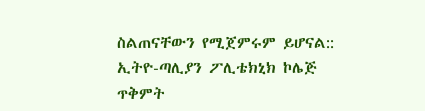ስልጠናቸውን የሚጀምሩም ይሆናል::
ኢትዮ-ጣሊያን ፖሊቴክኒክ ኮሌጅ
ጥቅምት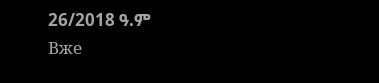26/2018 ዓ.ም
Вже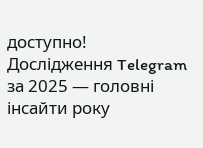доступно! Дослідження Telegram за 2025 — головні інсайти року